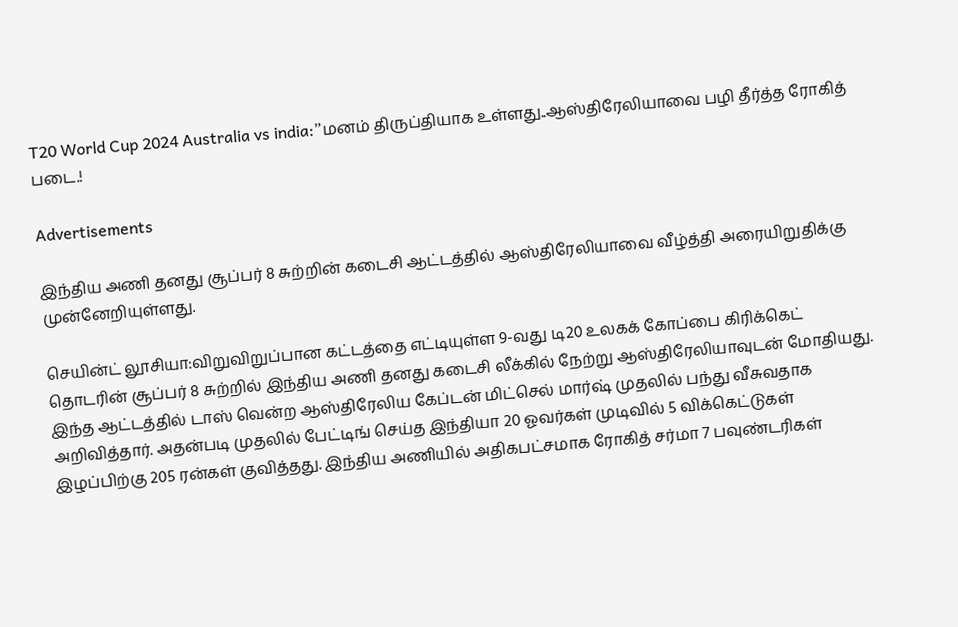T20 World Cup 2024 Australia vs india:”மனம் திருப்தியாக உள்ளது..ஆஸ்திரேலியாவை பழி தீர்த்த ரோகித் படை.!

Advertisements

இந்திய அணி தனது சூப்பர் 8 சுற்றின் கடைசி ஆட்டத்தில் ஆஸ்திரேலியாவை வீழ்த்தி அரையிறுதிக்கு முன்னேறியுள்ளது.

செயின்ட் லூசியா:விறுவிறுப்பான கட்டத்தை எட்டியுள்ள 9-வது டி20 உலகக் கோப்பை கிரிக்கெட் தொடரின் சூப்பர் 8 சுற்றில் இந்திய அணி தனது கடைசி லீக்கில் நேற்று ஆஸ்திரேலியாவுடன் மோதியது. இந்த ஆட்டத்தில் டாஸ் வென்ற ஆஸ்திரேலிய கேப்டன் மிட்செல் மார்ஷ் முதலில் பந்து வீசுவதாக அறிவித்தார். அதன்படி முதலில் பேட்டிங் செய்த இந்தியா 20 ஓவர்கள் முடிவில் 5 விக்கெட்டுகள் இழப்பிற்கு 205 ரன்கள் குவித்தது. இந்திய அணியில் அதிகபட்சமாக ரோகித் சர்மா 7 பவுண்டரிகள்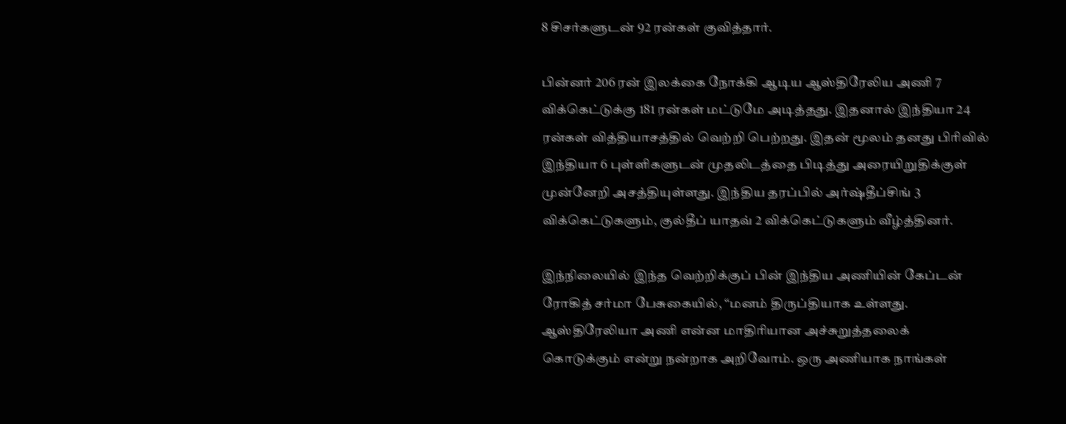8 சிசர்களுடன் 92 ரன்கள் குவித்தார்.

பின்னர் 206 ரன் இலக்கை நோக்கி ஆடிய ஆஸ்திரேலிய அணி 7 விக்கெட்டுக்கு 181 ரன்கள் மட்டுமே அடித்தது. இதனால் இந்தியா 24 ரன்கள் வித்தியாசத்தில் வெற்றி பெற்றது. இதன் மூலம் தனது பிரிவில் இந்தியா 6 புள்ளிகளுடன் முதலிடத்தை பிடித்து அரையிறுதிக்குள் முன்னேறி அசத்தியுள்ளது. இந்திய தரப்பில் அர்ஷ்தீப்சிங் 3 விக்கெட்டுகளும், குல்தீப் யாதவ் 2 விக்கெட்டுகளும் வீழ்த்தினர்.

இந்நிலையில் இந்த வெற்றிக்குப் பின் இந்திய அணியின் கேப்டன் ரோகித் சர்மா பேசுகையில், “மனம் திருப்தியாக உள்ளது. ஆஸ்திரேலியா அணி என்ன மாதிரியான அச்சுறுத்தலைக் கொடுக்கும் என்று நன்றாக அறிவோம். ஒரு அணியாக நாங்கள்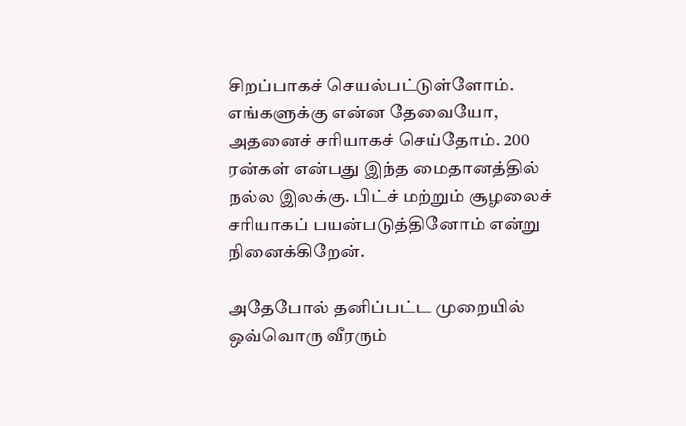சிறப்பாகச் செயல்பட்டுள்ளோம். எங்களுக்கு என்ன தேவையோ, அதனைச் சரியாகச் செய்தோம். 200 ரன்கள் என்பது இந்த மைதானத்தில் நல்ல இலக்கு. பிட்ச் மற்றும் சூழலைச் சரியாகப் பயன்படுத்தினோம் என்று நினைக்கிறேன்.

அதேபோல் தனிப்பட்ட முறையில் ஒவ்வொரு வீரரும்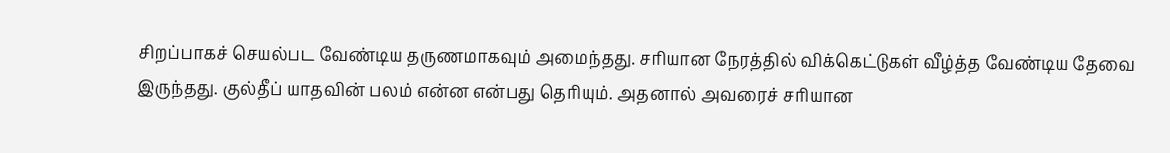சிறப்பாகச் செயல்பட வேண்டிய தருணமாகவும் அமைந்தது. சரியான நேரத்தில் விக்கெட்டுகள் வீழ்த்த வேண்டிய தேவை இருந்தது. குல்தீப் யாதவின் பலம் என்ன என்பது தெரியும். அதனால் அவரைச் சரியான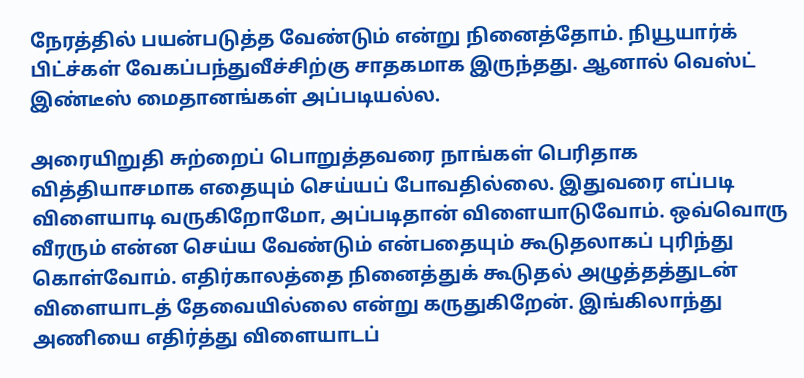நேரத்தில் பயன்படுத்த வேண்டும் என்று நினைத்தோம். நியூயார்க் பிட்ச்கள் வேகப்பந்துவீச்சிற்கு சாதகமாக இருந்தது. ஆனால் வெஸ்ட் இண்டீஸ் மைதானங்கள் அப்படியல்ல.

அரையிறுதி சுற்றைப் பொறுத்தவரை நாங்கள் பெரிதாக வித்தியாசமாக எதையும் செய்யப் போவதில்லை. இதுவரை எப்படி விளையாடி வருகிறோமோ, அப்படிதான் விளையாடுவோம். ஒவ்வொரு வீரரும் என்ன செய்ய வேண்டும் என்பதையும் கூடுதலாகப் புரிந்து கொள்வோம். எதிர்காலத்தை நினைத்துக் கூடுதல் அழுத்தத்துடன் விளையாடத் தேவையில்லை என்று கருதுகிறேன். இங்கிலாந்து அணியை எதிர்த்து விளையாடப்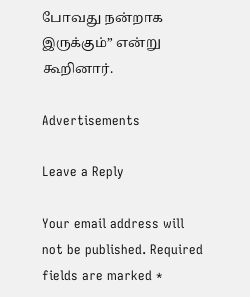போவது நன்றாக இருக்கும்” என்று கூறினார்.

Advertisements

Leave a Reply

Your email address will not be published. Required fields are marked *